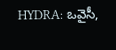HYDRA: ఒవైసీ,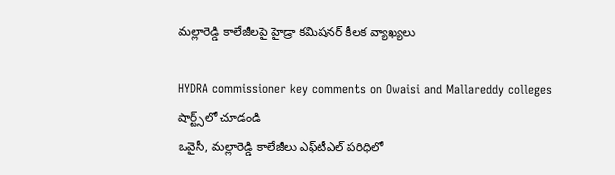మల్లారెడ్డి కాలేజీలపై హైడ్రా కమిషనర్ కీలక వ్యాఖ్యలు

HYDRA commissioner key comments on Owaisi and Mallareddy colleges
షార్ట్స్‌లో చూడండి
ఒవైసీ, మల్లారెడ్డి కాలేజీలు ఎఫ్‌టీఎల్ పరిధిలో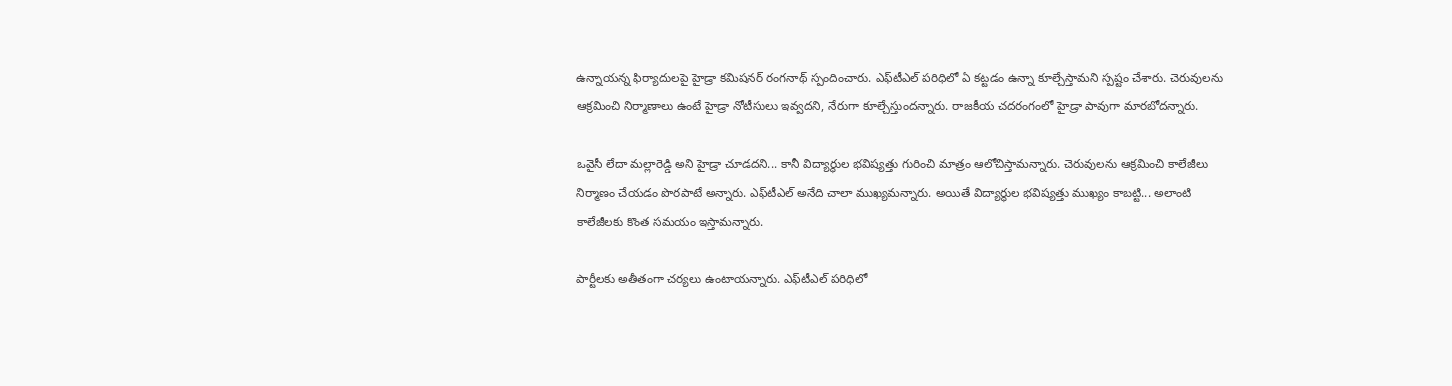ఉన్నాయన్న ఫిర్యాదులపై హైడ్రా కమిషనర్ రంగనాథ్ స్పందించారు. ఎఫ్‌టీఎల్ పరిధిలో ఏ కట్టడం ఉన్నా కూల్చేస్తామని స్పష్టం చేశారు. చెరువులను ఆక్రమించి నిర్మాణాలు ఉంటే హైడ్రా నోటీసులు ఇవ్వదని, నేరుగా కూల్చేస్తుందన్నారు. రాజకీయ చదరంగంలో హైడ్రా పావుగా మారబోదన్నారు.

ఒవైసీ లేదా మల్లారెడ్డి అని హైడ్రా చూడదని... కానీ విద్యార్థుల భవిష్యత్తు గురించి మాత్రం ఆలోచిస్తామన్నారు. చెరువులను ఆక్రమించి కాలేజీలు నిర్మాణం చేయడం పొరపాటే అన్నారు. ఎఫ్‍‌‌టీఎల్ అనేది చాలా ముఖ్యమన్నారు. అయితే విద్యార్థుల భవిష్యత్తు ముఖ్యం కాబట్టి... అలాంటి కాలేజీలకు కొంత సమయం ఇస్తామన్నారు.

పార్టీలకు అతీతంగా చర్యలు ఉంటాయన్నారు. ఎఫ్‌టీఎల్ పరిధిలో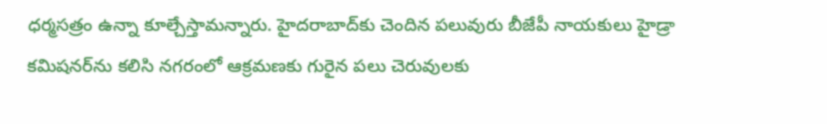ధర్మసత్రం ఉన్నా కూల్చేస్తామన్నారు. హైదరాబాద్‌కు చెందిన పలువురు బీజేపీ నాయకులు హైడ్రా కమిషనర్‌ను కలిసి నగరంలో ఆక్రమణకు గురైన పలు చెరువులకు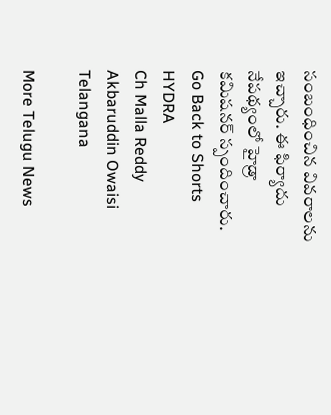సంబంధించిన వివరాలను ఇచ్చారు. ఈ ఫిర్యాదు నేపథ్యంలో హైడ్రా కమిషనర్ స్పందించారు.
Go Back to Shorts
HYDRA
Ch Malla Reddy
Akbaruddin Owaisi
Telangana

More Telugu News